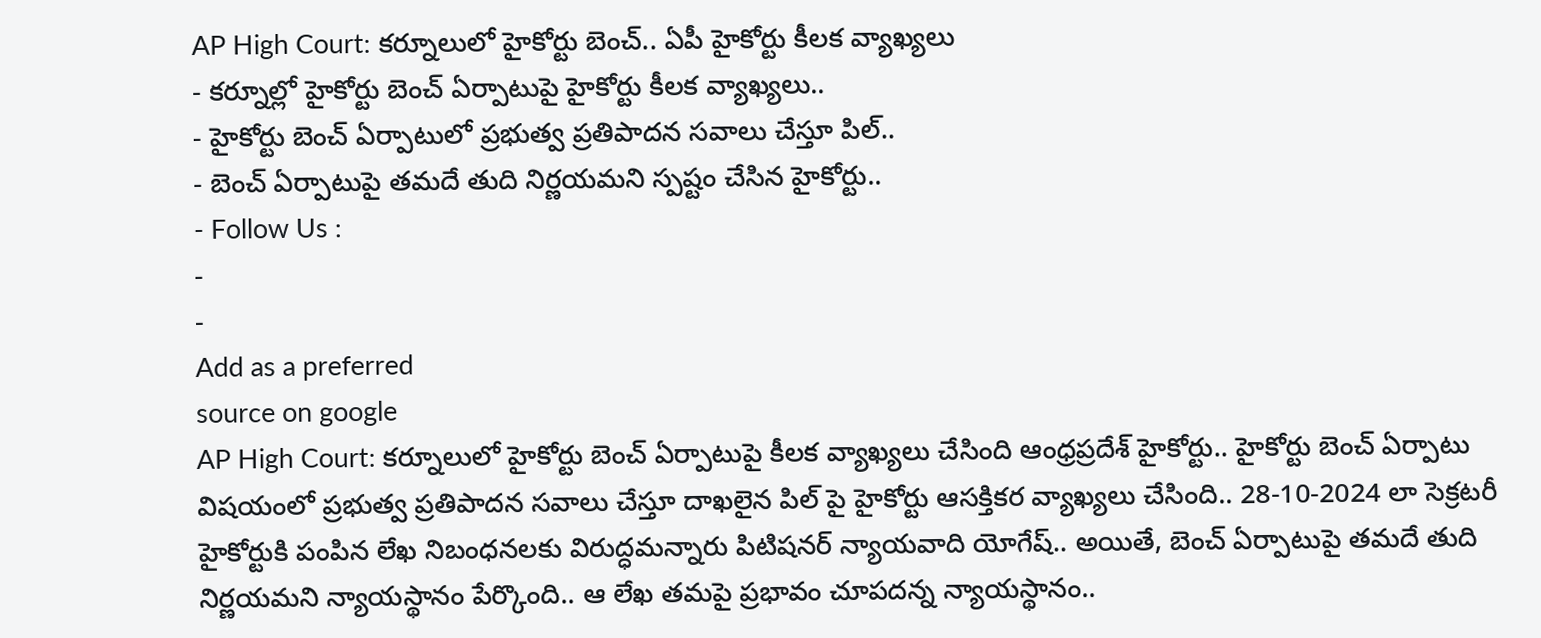AP High Court: కర్నూలులో హైకోర్టు బెంచ్.. ఏపీ హైకోర్టు కీలక వ్యాఖ్యలు
- కర్నూల్లో హైకోర్టు బెంచ్ ఏర్పాటుపై హైకోర్టు కీలక వ్యాఖ్యలు..
- హైకోర్టు బెంచ్ ఏర్పాటులో ప్రభుత్వ ప్రతిపాదన సవాలు చేస్తూ పిల్..
- బెంచ్ ఏర్పాటుపై తమదే తుది నిర్ణయమని స్పష్టం చేసిన హైకోర్టు..
- Follow Us :
-
-
Add as a preferred
source on google
AP High Court: కర్నూలులో హైకోర్టు బెంచ్ ఏర్పాటుపై కీలక వ్యాఖ్యలు చేసింది ఆంధ్రప్రదేశ్ హైకోర్టు.. హైకోర్టు బెంచ్ ఏర్పాటు విషయంలో ప్రభుత్వ ప్రతిపాదన సవాలు చేస్తూ దాఖలైన పిల్ పై హైకోర్టు ఆసక్తికర వ్యాఖ్యలు చేసింది.. 28-10-2024 లా సెక్రటరీ హైకోర్టుకి పంపిన లేఖ నిబంధనలకు విరుద్ధమన్నారు పిటిషనర్ న్యాయవాది యోగేష్.. అయితే, బెంచ్ ఏర్పాటుపై తమదే తుది నిర్ణయమని న్యాయస్థానం పేర్కొంది.. ఆ లేఖ తమపై ప్రభావం చూపదన్న న్యాయస్థానం..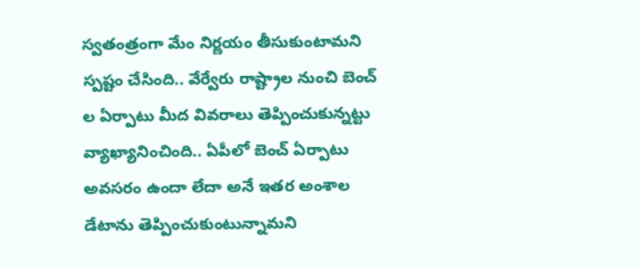స్వతంత్రంగా మేం నిర్ణయం తీసుకుంటామని స్పష్టం చేసింది.. వేర్వేరు రాష్ట్రాల నుంచి బెంచ్ ల ఏర్పాటు మీద వివరాలు తెప్పించుకున్నట్టు వ్యాఖ్యానించింది.. ఏపీలో బెంచ్ ఏర్పాటు అవసరం ఉందా లేదా అనే ఇతర అంశాల డేటాను తెప్పించుకుంటున్నామని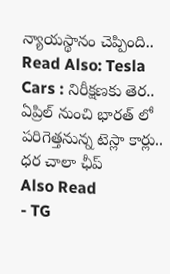న్యాయస్థానం చెప్పింది..
Read Also: Tesla Cars : నిరీక్షణకు తెర.. ఏప్రిల్ నుంచి భారత్ లో పరిగెత్తనున్న టెస్లా కార్లు.. ధర చాలా ఛీప్
Also Read
- TG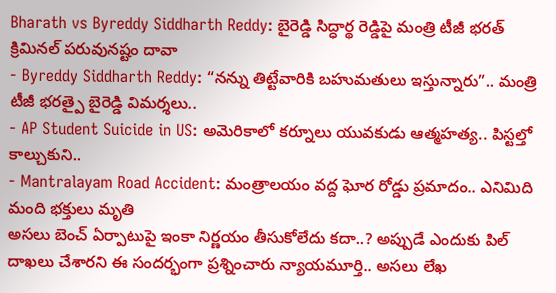Bharath vs Byreddy Siddharth Reddy: బైరెడ్డి సిద్ధార్థ రెడ్డిపై మంత్రి టీజీ భరత్ క్రిమినల్ పరువునష్టం దావా
- Byreddy Siddharth Reddy: “నన్ను తిట్టేవారికి బహుమతులు ఇస్తున్నారు”.. మంత్రి టీజీ భరత్పై బైరెడ్డి విమర్శలు..
- AP Student Suicide in US: అమెరికాలో కర్నూలు యువకుడు ఆత్మహత్య.. పిస్టల్తో కాల్చుకుని..
- Mantralayam Road Accident: మంత్రాలయం వద్ద ఘోర రోడ్డు ప్రమాదం.. ఎనిమిది మంది భక్తులు మృతి
అసలు బెంచ్ ఏర్పాటుపై ఇంకా నిర్ణయం తీసుకోలేదు కదా..? అప్పుడే ఎందుకు పిల్ దాఖలు చేశారని ఈ సందర్భంగా ప్రశ్నించారు న్యాయమూర్తి.. అసలు లేఖ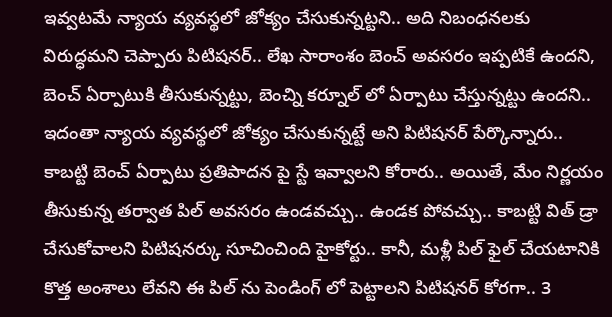ఇవ్వటమే న్యాయ వ్యవస్థలో జోక్యం చేసుకున్నట్టని.. అది నిబంధనలకు విరుద్ధమని చెప్పారు పిటిషనర్.. లేఖ సారాంశం బెంచ్ అవసరం ఇప్పటికే ఉందని, బెంచ్ ఏర్పాటుకి తీసుకున్నట్టు, బెంచ్ని కర్నూల్ లో ఏర్పాటు చేస్తున్నట్టు ఉందని.. ఇదంతా న్యాయ వ్యవస్థలో జోక్యం చేసుకున్నట్టే అని పిటిషనర్ పేర్కొన్నారు.. కాబట్టి బెంచ్ ఏర్పాటు ప్రతిపాదన పై స్టే ఇవ్వాలని కోరారు.. అయితే, మేం నిర్ణయం తీసుకున్న తర్వాత పిల్ అవసరం ఉండవచ్చు.. ఉండక పోవచ్చు.. కాబట్టి విత్ డ్రా చేసుకోవాలని పిటిషనర్కు సూచించింది హైకోర్టు.. కానీ, మళ్లీ పిల్ ఫైల్ చేయటానికి కొత్త అంశాలు లేవని ఈ పిల్ ను పెండింగ్ లో పెట్టాలని పిటిషనర్ కోరగా.. 3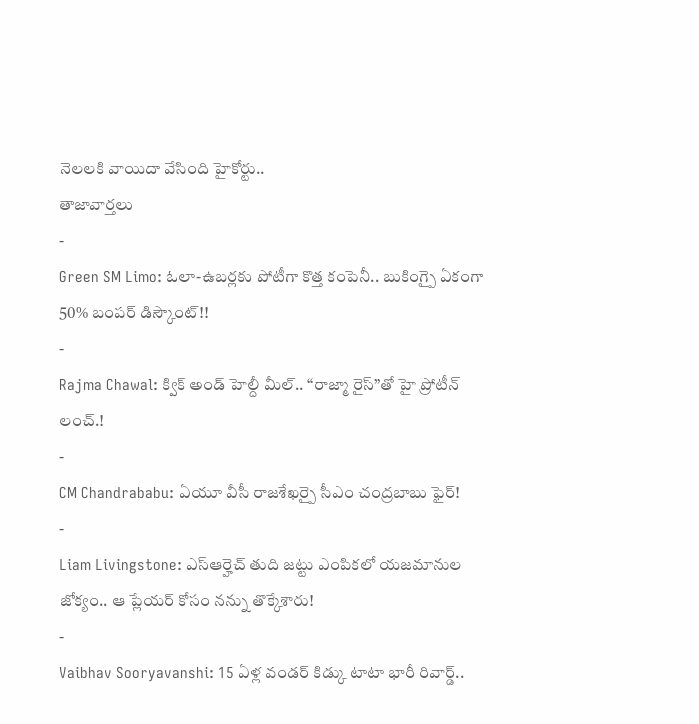నెలలకి వాయిదా వేసింది హైకోర్టు..
తాజావార్తలు
-
Green SM Limo: ఓలా-ఉబర్లకు పోటీగా కొత్త కంపెనీ.. బుకింగ్పై ఏకంగా 50% బంపర్ డిస్కౌంట్!!
-
Rajma Chawal: క్విక్ అండ్ హెల్దీ మీల్.. “రాజ్మా రైస్”తో హై ప్రోటీన్ లంచ్.!
-
CM Chandrababu: ఏయూ వీసీ రాజశేఖర్పై సీఎం చంద్రబాబు ఫైర్!
-
Liam Livingstone: ఎస్ఆర్హెచ్ తుది జట్టు ఎంపికలో యజమానుల జోక్యం.. ఆ ప్లేయర్ కోసం నన్ను తొక్కేశారు!
-
Vaibhav Sooryavanshi: 15 ఏళ్ల వండర్ కిడ్కు టాటా భారీ రివార్డ్..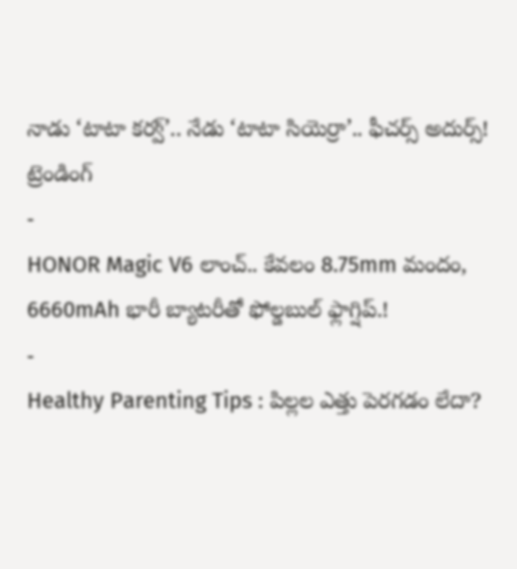నాడు ‘టాటా కర్వ్’.. నేడు ‘టాటా సియెర్రా’.. ఫీచర్స్ అదుర్స్!
ట్రెండింగ్
-
HONOR Magic V6 లాంచ్.. కేవలం 8.75mm మందం, 6660mAh భారీ బ్యాటరీతో ఫోల్డబుల్ ఫ్లాగ్షిప్.!
-
Healthy Parenting Tips : పిల్లల ఎత్తు పెరగడం లేదా?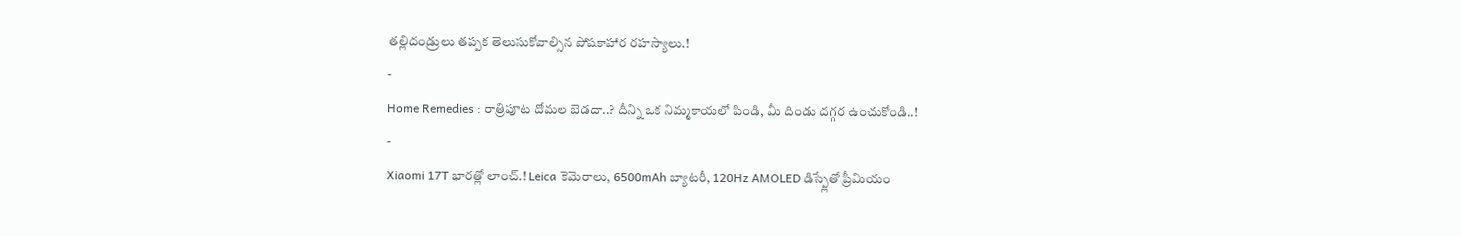తల్లిదండ్రులు తప్పక తెలుసుకోవాల్సిన పోషకాహార రహస్యాలు.!
-
Home Remedies : రాత్రిపూట దోమల బెడదా..? దీన్ని ఒక నిమ్మకాయలో పిండి, మీ దిండు దగ్గర ఉంచుకోండి..!
-
Xiaomi 17T భారత్లో లాంచ్.! Leica కెమెరాలు, 6500mAh బ్యాటరీ, 120Hz AMOLED డిస్ప్లేతో ప్రీమియం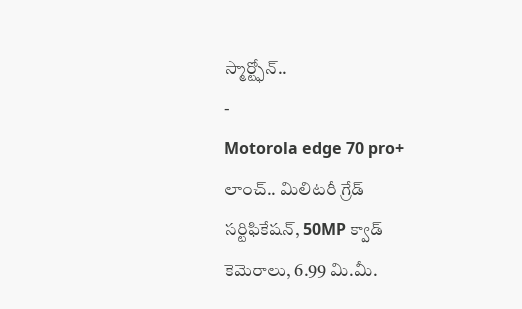స్మార్ట్ఫోన్..
-
Motorola edge 70 pro+ లాంచ్.. మిలిటరీ గ్రేడ్ సర్టిఫికేషన్, 50MP క్వాడ్ కెమెరాలు, 6.99 మి.మీ.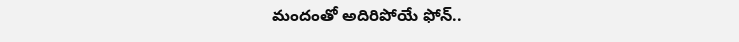మందంతో అదిరిపోయే ఫోన్..